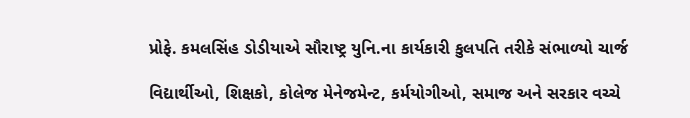પ્રોફે. કમલસિંહ ડોડીયાએ સૌરાષ્ટ્ર યુનિ.ના કાર્યકારી કુલપતિ તરીકે સંભાળ્યો ચાર્જ

વિદ્યાર્થીઓ, શિક્ષકો, કોલેજ મેનેજમેન્ટ, કર્મયોગીઓ, સમાજ અને સરકાર વચ્ચે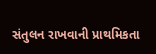સંતુલન રાખવાની પ્રાથમિકતા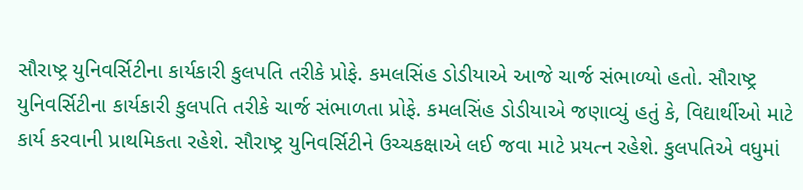સૌરાષ્ટ્ર યુનિવર્સિટીના કાર્યકારી કુલપતિ તરીકે પ્રોફે. કમલસિંહ ડોડીયાએ આજે ચાર્જ સંભાળ્યો હતો. સૌરાષ્ટ્ર યુનિવર્સિટીના કાર્યકારી કુલપતિ તરીકે ચાર્જ સંભાળતા પ્રોફે. કમલસિંહ ડોડીયાએ જણાવ્યું હતું કે, વિદ્યાર્થીઓ માટે કાર્ય કરવાની પ્રાથમિકતા રહેશે. સૌરાષ્ટ્ર યુનિવર્સિટીને ઉચ્ચકક્ષાએ લઈ જવા માટે પ્રયત્ન રહેશે. કુલપતિએ વધુમાં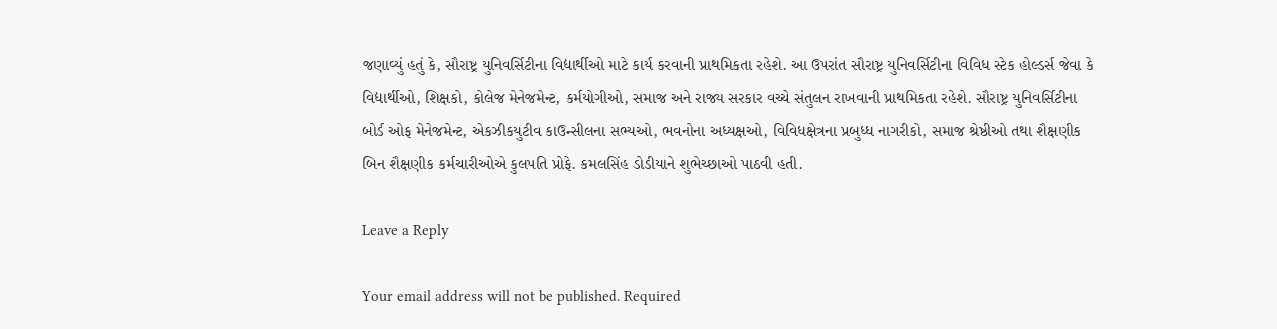જણાવ્યું હતું કે, સૌરાષ્ટ્ર યુનિવર્સિટીના વિદ્યાર્થીઓ માટે કાર્ય કરવાની પ્રાથમિકતા રહેશે. આ ઉપરાંત સૌરાષ્ટ્ર યુનિવર્સિટીના વિવિધ સ્ટેક હોલ્ડર્સ જેવા કે વિદ્યાર્થીઓ, શિક્ષકો, કોલેજ મેનેજમેન્ટ, કર્મયોગીઓ, સમાજ અને રાજ્ય સરકાર વચ્ચે સંતુલન રાખવાની પ્રાથમિકતા રહેશે. સૌરાષ્ટ્ર યુનિવર્સિટીના બોર્ડ ઓફ મેનેજમેન્ટ, એકઝીકયુટીવ કાઉન્સીલના સભ્યઓ, ભવનોના અધ્યક્ષઓ, વિવિધક્ષેત્રના પ્રબુધ્ધ નાગરીકો, સમાજ શ્રેષ્ઠીઓ તથા શૈક્ષણીક બિન શૈક્ષણીક કર્મચારીઓએ કુલપતિ પ્રોફે. કમલસિંહ ડોડીયાને શુભેચ્છાઓ પાઠવી હતી.

Leave a Reply

Your email address will not be published. Required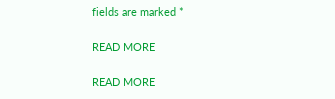fields are marked *

READ MORE

READ MORE